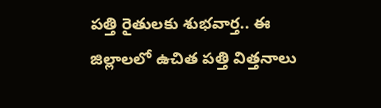పత్తి రైతులకు శుభవార్త.. ఈ జిల్లాలలో ఉచిత పత్తి విత్తనాలు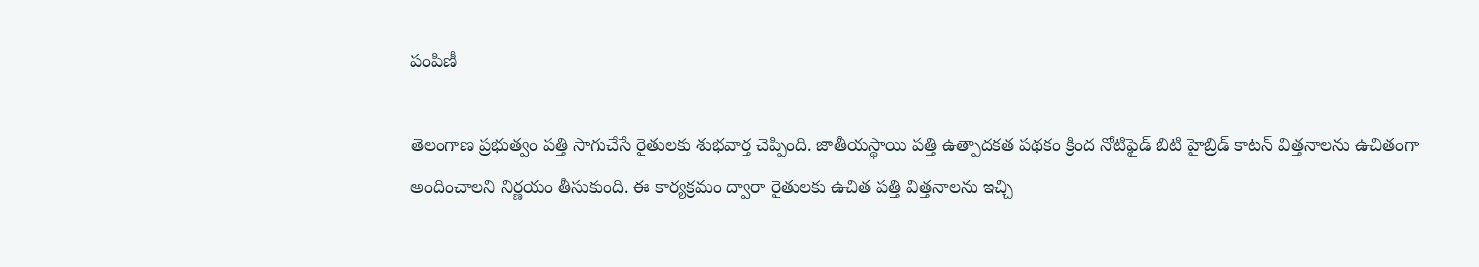పంపిణీ

తెలంగాణ ప్రభుత్వం పత్తి సాగుచేసే రైతులకు శుభవార్త చెప్పింది. జాతీయస్థాయి పత్తి ఉత్పాదకత పథకం క్రింద నోటిఫైడ్ బిటి హైబ్రిడ్ కాటన్ విత్తనాలను ఉచితంగా అందించాలని నిర్ణయం తీసుకుంది. ఈ కార్యక్రమం ద్వారా రైతులకు ఉచిత పత్తి విత్తనాలను ఇచ్చి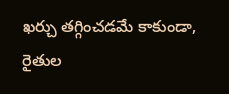ఖర్చు తగ్గించడమే కాకుండా, రైతుల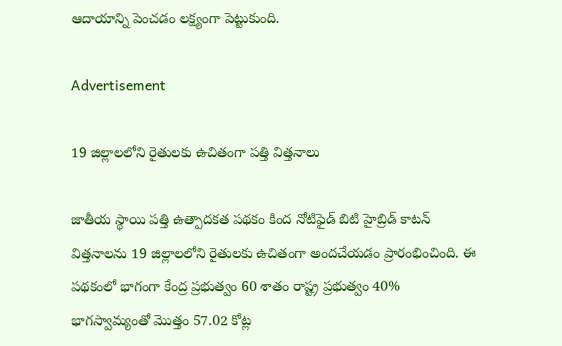ఆదాయాన్ని పెంచడం లక్ష్యంగా పెట్టుకుంది.

Advertisement

19 జిల్లాలలోని రైతులకు ఉచితంగా పత్తి విత్తనాలు

జాతీయ స్థాయి పత్తి ఉత్పాదకత పథకం కింద నోటిఫైడ్ బిటి హైబ్రిడ్ కాటన్ విత్తనాలను 19 జిల్లాలలోని రైతులకు ఉచితంగా అందచేయడం ప్రారంభించింది. ఈ పథకంలో భాగంగా కేంద్ర ప్రభుత్వం 60 శాతం రాష్ట్ర ప్రభుత్వం 40% భాగస్వామ్యంతో మొత్తం 57.02 కోట్ల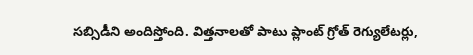సబ్సిడీని అందిస్తోంది. విత్తనాలతో పాటు ప్లాంట్ గ్రోత్ రెగ్యులేటర్లు,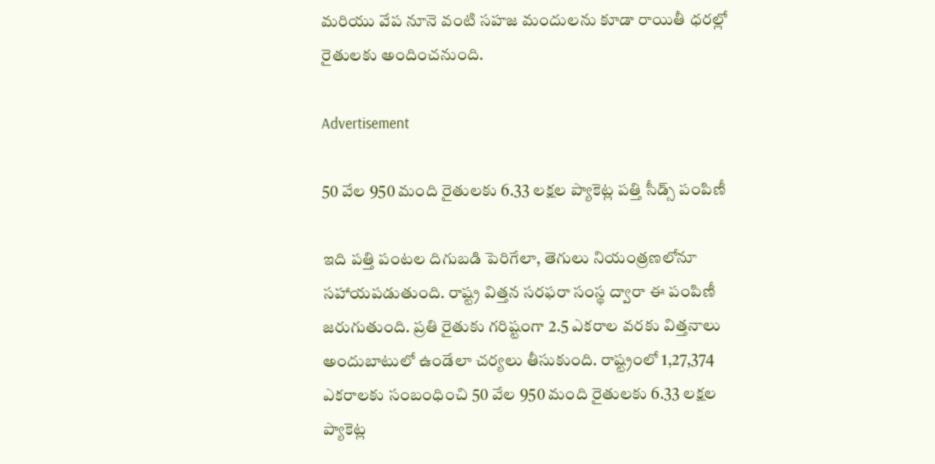మరియు వేప నూనె వంటి సహజ మందులను కూడా రాయితీ ధరల్లో రైతులకు అందించనుంది.

Advertisement

50 వేల 950 మంది రైతులకు 6.33 లక్షల ప్యాకెట్ల పత్తి సీడ్స్ పంపిణీ

ఇది పత్తి పంటల దిగుబడి పెరిగేలా, తెగులు నియంత్రణలోనూ సహాయపడుతుంది. రాష్ట్ర విత్తన సరఫరా సంస్థ ద్వారా ఈ పంపిణీ జరుగుతుంది. ప్రతి రైతుకు గరిష్టంగా 2.5 ఎకరాల వరకు విత్తనాలు అందుబాటులో ఉండేలా చర్యలు తీసుకుంది. రాష్ట్రంలో 1,27,374 ఎకరాలకు సంబంధించి 50 వేల 950 మంది రైతులకు 6.33 లక్షల ప్యాకెట్ల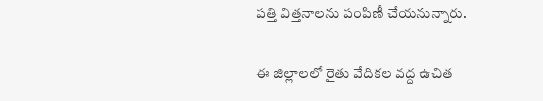పత్తి విత్తనాలను పంపిణీ చేయనున్నారు.

ఈ జిల్లాలలో రైతు వేదికల వద్ద ఉచిత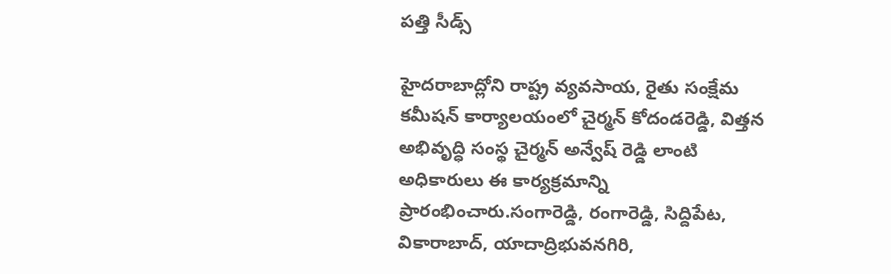పత్తి సీడ్స్

హైదరాబాద్లోని రాష్ట్ర వ్యవసాయ, రైతు సంక్షేమ కమీషన్ కార్యాలయంలో చైర్మన్ కోదండరెడ్డి, విత్తన అభివృద్ధి సంస్థ చైర్మన్ అన్వేష్ రెడ్డి లాంటి అధికారులు ఈ కార్యక్రమాన్ని ప్రారంభించారు.సంగారెడ్డి, రంగారెడ్డి, సిద్దిపేట, వికారాబాద్, యాదాద్రిభువనగిరి,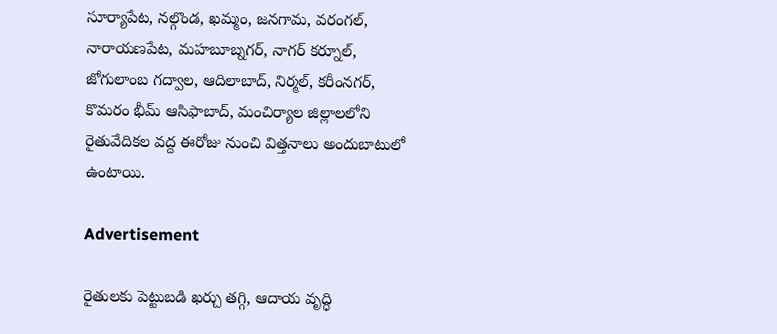సూర్యాపేట, నల్గొండ, ఖమ్మం, జనగామ, వరంగల్, నారాయణపేట, మహబూబ్నగర్, నాగర్ కర్నూల్, జోగులాంబ గద్వాల, ఆదిలాబాద్, నిర్మల్, కరీంనగర్, కొమరం భీమ్ ఆసిఫాబాద్, మంచిర్యాల జిల్లాలలోని రైతువేదికల వద్ద ఈరోజు నుంచి విత్తనాలు అందుబాటులో ఉంటాయి.

Advertisement

రైతులకు పెట్టుబడి ఖర్చు తగ్గి, ఆదాయ వృద్ధి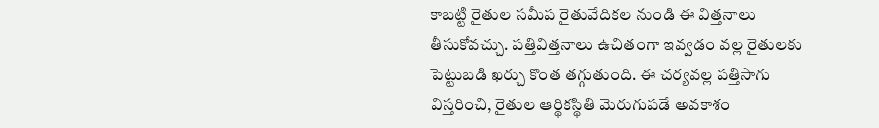కాబట్టి రైతుల సమీప రైతువేదికల నుండి ఈ విత్తనాలు తీసుకోవచ్చు. పత్తివిత్తనాలు ఉచితంగా ఇవ్వడం వల్ల రైతులకు పెట్టుబడి ఖర్చు కొంత తగ్గుతుంది. ఈ చర్యవల్ల పత్తిసాగు విస్తరించి, రైతుల ఆర్థికస్థితి మెరుగుపడే అవకాశం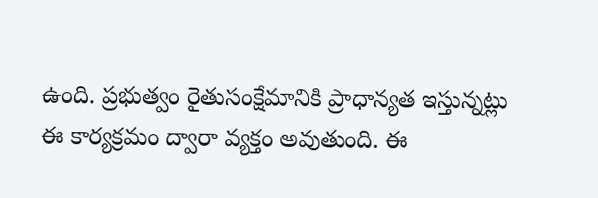ఉంది. ప్రభుత్వం రైతుసంక్షేమానికి ప్రాధాన్యత ఇస్తున్నట్లు ఈ కార్యక్రమం ద్వారా వ్యక్తం అవుతుంది. ఈ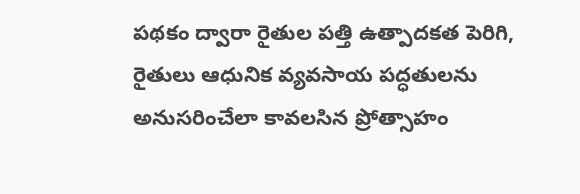పథకం ద్వారా రైతుల పత్తి ఉత్పాదకత పెరిగి, రైతులు ఆధునిక వ్యవసాయ పద్ధతులను అనుసరించేలా కావలసిన ప్రోత్సాహం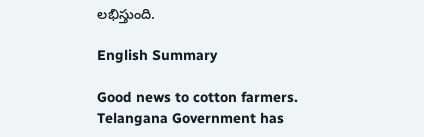లభిస్తుంది.

English Summary

Good news to cotton farmers. Telangana Government has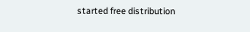started free distribution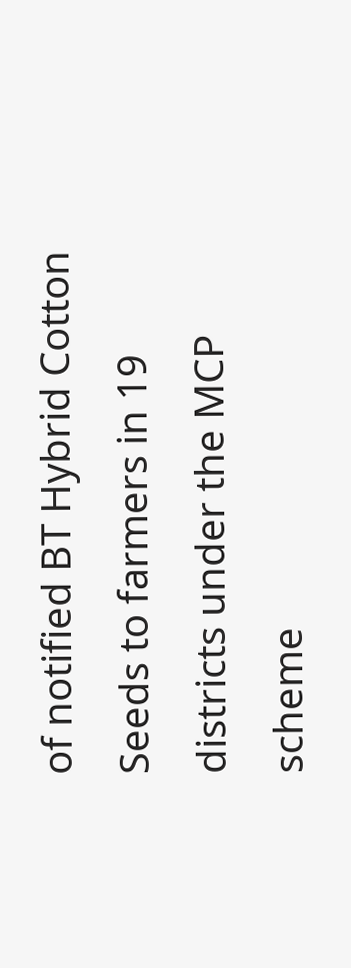of notified BT Hybrid Cotton Seeds to farmers in 19 districts under the MCP scheme